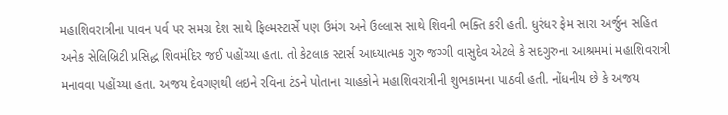મહાશિવરાત્રીના પાવન પર્વ પર સમગ્ર દેશ સાથે ફિલ્મસ્ટાર્સે પણ ઉમંગ અને ઉલ્લાસ સાથે શિવની ભક્તિ કરી હતી. ધુરંધર ફેમ સારા અર્જુન સહિત અનેક સેલિબ્રિટી પ્રસિદ્ધ શિવમંદિર જઈ પહોંચ્યા હતા. તો કેટલાક સ્ટાર્સ આધ્યાત્મક ગુરુ જગ્ગી વાસુદેવ એટલે કે સદગુરુના આશ્રમમાં મહાશિવરાત્રી મનાવવા પહોંચ્યા હતા. અજય દેવગણથી લઇને રવિના ટંડને પોતાના ચાહકોને મહાશિવરાત્રીની શુભકામના પાઠવી હતી. નોંધનીય છે કે અજય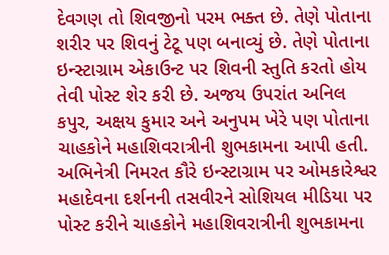દેવગણ તો શિવજીનો પરમ ભક્ત છે. તેણે પોતાના શરીર પર શિવનું ટેટૂ પણ બનાવ્યું છે. તેણે પોતાના ઇન્સ્ટાગ્રામ એકાઉન્ટ પર શિવની સ્તુતિ કરતો હોય તેવી પોસ્ટ શેર કરી છે. અજય ઉપરાંત અનિલ કપુર, અક્ષય કુમાર અને અનુપમ ખેરે પણ પોતાના ચાહકોને મહાશિવરાત્રીની શુભકામના આપી હતી. અભિનેત્રી નિમરત કૌરે ઇન્સ્ટાગ્રામ પર ઓમકારેશ્વર મહાદેવના દર્શનની તસવીરને સોશિયલ મીડિયા પર પોસ્ટ કરીને ચાહકોને મહાશિવરાત્રીની શુભકામના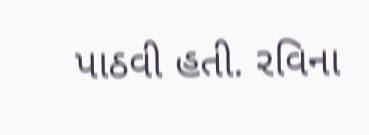પાઠવી હતી. રવિના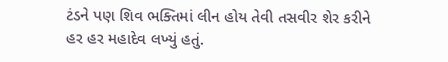ટંડને પણ શિવ ભક્તિમાં લીન હોય તેવી તસવીર શેર કરીને હર હર મહાદેવ લખ્યું હતું.